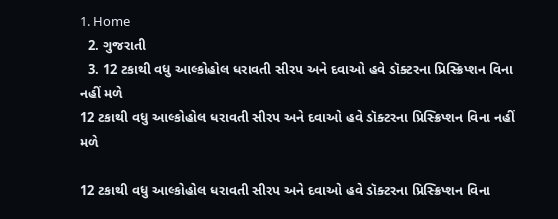1. Home
  2. ગુજરાતી
  3. 12 ટકાથી વધુ આલ્કોહોલ ધરાવતી સીરપ અને દવાઓ હવે ડૉક્ટરના પ્રિસ્ક્રિપ્શન વિના નહીં મળે
12 ટકાથી વધુ આલ્કોહોલ ધરાવતી સીરપ અને દવાઓ હવે ડૉક્ટરના પ્રિસ્ક્રિપ્શન વિના નહીં મળે

12 ટકાથી વધુ આલ્કોહોલ ધરાવતી સીરપ અને દવાઓ હવે ડૉક્ટરના પ્રિસ્ક્રિપ્શન વિના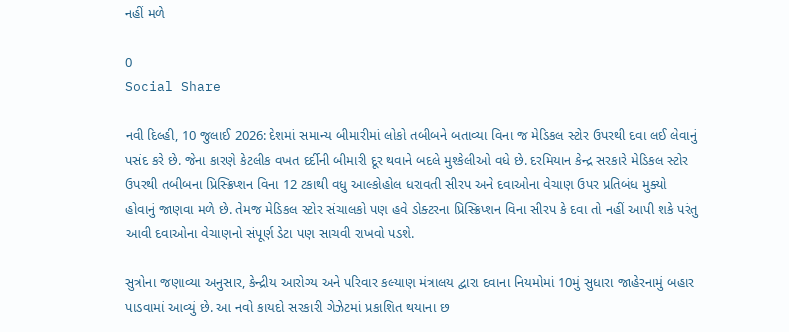નહીં મળે

0
Social Share

નવી દિલ્હી, 10 જુલાઈ 2026: દેશમાં સમાન્ય બીમારીમાં લોકો તબીબને બતાવ્યા વિના જ મેડિકલ સ્ટોર ઉપરથી દવા લઈ લેવાનું પસંદ કરે છે. જેના કારણે કેટલીક વખત દર્દીની બીમારી દૂર થવાને બદલે મુશ્કેલીઓ વધે છે. દરમિયાન કેન્દ્ર સરકારે મેડિકલ સ્ટોર ઉપરથી તબીબના પ્રિસ્ક્રિપ્શન વિના 12 ટકાથી વધુ આલ્કોહોલ ધરાવતી સીરપ અને દવાઓના વેચાણ ઉપર પ્રતિબંધ મુક્યો હોવાનું જાણવા મળે છે. તેમજ મેડિકલ સ્ટોર સંચાલકો પણ હવે ડોક્ટરના પ્રિસ્ક્રિપ્શન વિના સીરપ કે દવા તો નહીં આપી શકે પરંતુ આવી દવાઓના વેચાણનો સંપૂર્ણ ડેટા પણ સાચવી રાખવો પડશે.

સુત્રોના જણાવ્યા અનુસાર, કેન્દ્રીય આરોગ્ય અને પરિવાર કલ્યાણ મંત્રાલય દ્વારા દવાના નિયમોમાં 10મું સુધારા જાહેરનામું બહાર પાડવામાં આવ્યું છે. આ નવો કાયદો સરકારી ગેઝેટમાં પ્રકાશિત થયાના છ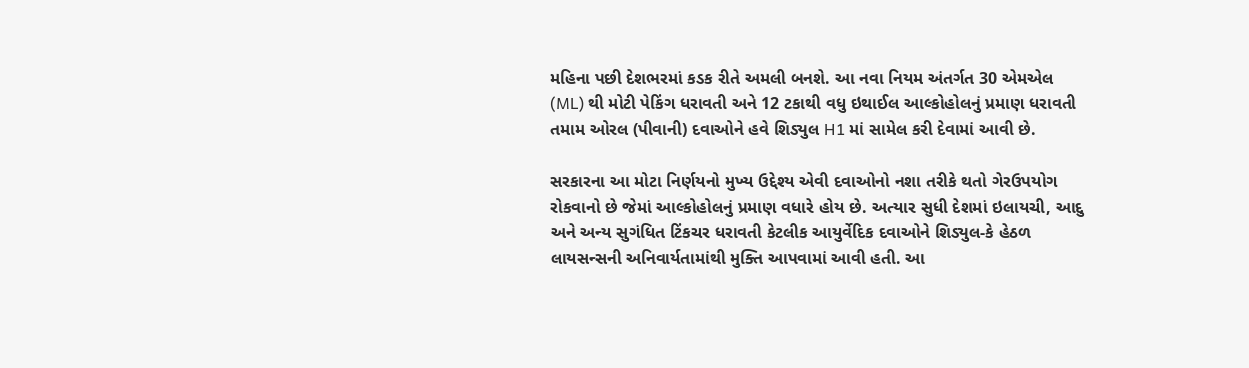મહિના પછી દેશભરમાં કડક રીતે અમલી બનશે. આ નવા નિયમ અંતર્ગત 30 એમએલ (ML) થી મોટી પેકિંગ ધરાવતી અને 12 ટકાથી વધુ ઇથાઈલ આલ્કોહોલનું પ્રમાણ ધરાવતી તમામ ઓરલ (પીવાની) દવાઓને હવે શિડ્યુલ H1 માં સામેલ કરી દેવામાં આવી છે.

સરકારના આ મોટા નિર્ણયનો મુખ્ય ઉદ્દેશ્ય એવી દવાઓનો નશા તરીકે થતો ગેરઉપયોગ રોકવાનો છે જેમાં આલ્કોહોલનું પ્રમાણ વધારે હોય છે. અત્યાર સુધી દેશમાં ઇલાયચી, આદુ અને અન્ય સુગંધિત ટિંકચર ધરાવતી કેટલીક આયુર્વેદિક દવાઓને શિડ્યુલ-કે હેઠળ લાયસન્સની અનિવાર્યતામાંથી મુક્તિ આપવામાં આવી હતી. આ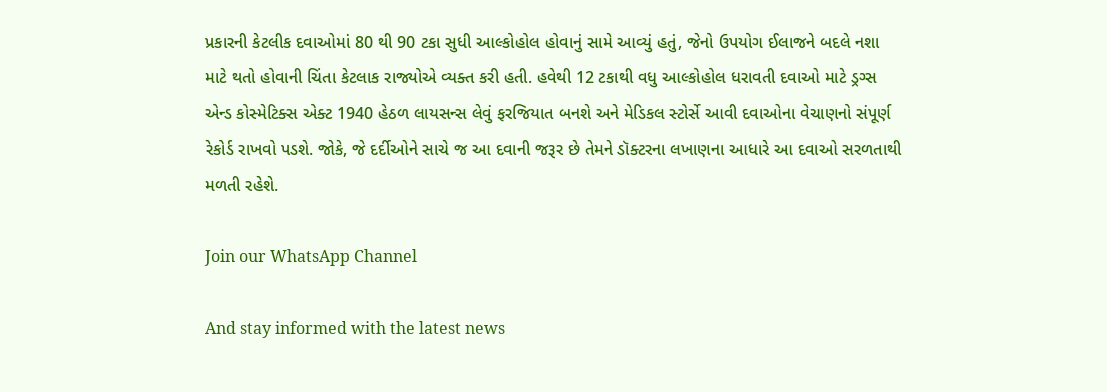પ્રકારની કેટલીક દવાઓમાં 80 થી 90 ટકા સુધી આલ્કોહોલ હોવાનું સામે આવ્યું હતું, જેનો ઉપયોગ ઈલાજને બદલે નશા માટે થતો હોવાની ચિંતા કેટલાક રાજ્યોએ વ્યક્ત કરી હતી. હવેથી 12 ટકાથી વધુ આલ્કોહોલ ધરાવતી દવાઓ માટે ડ્રગ્સ એન્ડ કોસ્મેટિક્સ એક્ટ 1940 હેઠળ લાયસન્સ લેવું ફરજિયાત બનશે અને મેડિકલ સ્ટોર્સે આવી દવાઓના વેચાણનો સંપૂર્ણ રેકોર્ડ રાખવો પડશે. જોકે, જે દર્દીઓને સાચે જ આ દવાની જરૂર છે તેમને ડૉક્ટરના લખાણના આધારે આ દવાઓ સરળતાથી મળતી રહેશે.

Join our WhatsApp Channel

And stay informed with the latest news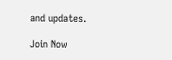and updates.

Join Now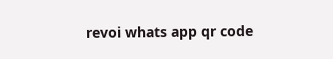revoi whats app qr code